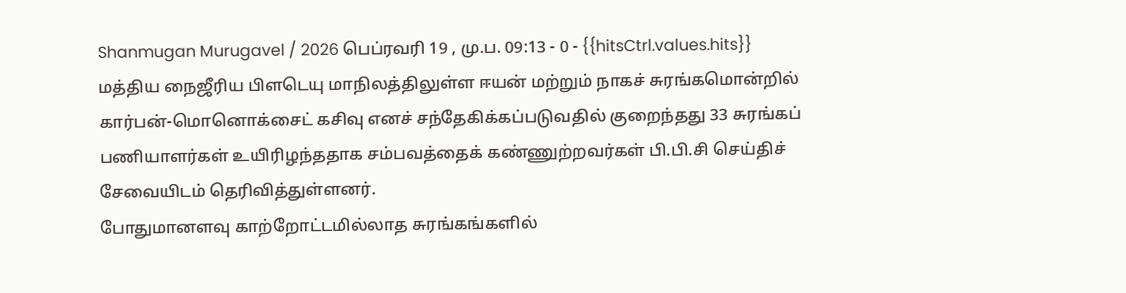Shanmugan Murugavel / 2026 பெப்ரவரி 19 , மு.ப. 09:13 - 0 - {{hitsCtrl.values.hits}}
மத்திய நைஜீரிய பிளடெயு மாநிலத்திலுள்ள ஈயன் மற்றும் நாகச் சுரங்கமொன்றில் கார்பன்-மொனொக்சைட் கசிவு எனச் சந்தேகிக்கப்படுவதில் குறைந்தது 33 சுரங்கப் பணியாளர்கள் உயிரிழந்ததாக சம்பவத்தைக் கண்ணுற்றவர்கள் பி.பி.சி செய்திச் சேவையிடம் தெரிவித்துள்ளனர்.
போதுமானளவு காற்றோட்டமில்லாத சுரங்கங்களில்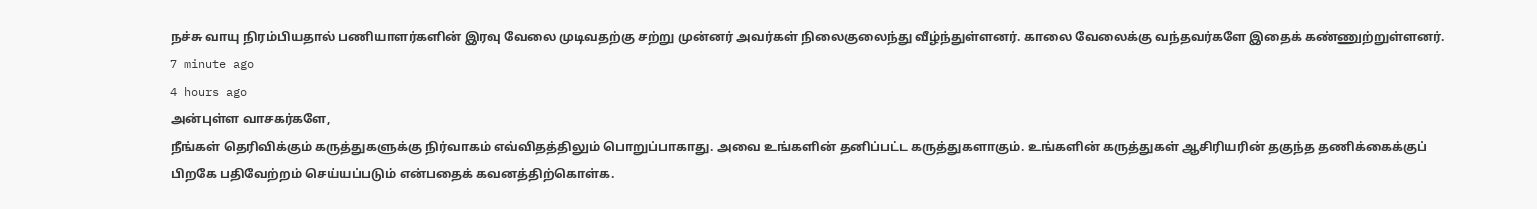நச்சு வாயு நிரம்பியதால் பணியாளர்களின் இரவு வேலை முடிவதற்கு சற்று முன்னர் அவர்கள் நிலைகுலைந்து வீழ்ந்துள்ளனர். காலை வேலைக்கு வந்தவர்களே இதைக் கண்ணுற்றுள்ளனர்.
7 minute ago
4 hours ago
அன்புள்ள வாசகர்களே,
நீங்கள் தெரிவிக்கும் கருத்துகளுக்கு நிர்வாகம் எவ்விதத்திலும் பொறுப்பாகாது. அவை உங்களின் தனிப்பட்ட கருத்துகளாகும். உங்களின் கருத்துகள் ஆசிரியரின் தகுந்த தணிக்கைக்குப் பிறகே பதிவேற்றம் செய்யப்படும் என்பதைக் கவனத்திற்கொள்க.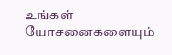உங்கள் யோசனைகளையும்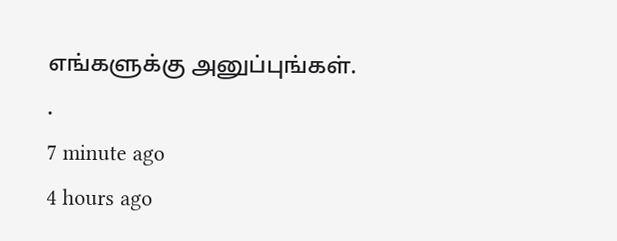எங்களுக்கு அனுப்புங்கள். .
7 minute ago
4 hours ago